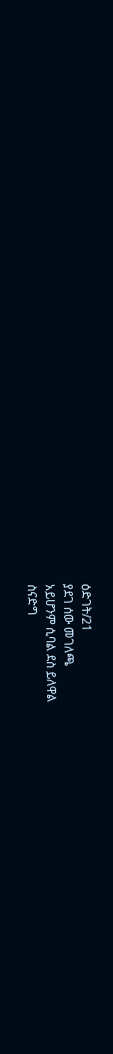ዕድገት/21
ያደገ ሰው መገለጫ
አይሆንም ሲባል ደስ ይለዋል
ስናድግ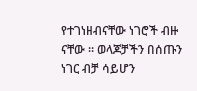የተገነዘብናቸው ነገሮች ብዙ ናቸው ። ወላጆቻችን በሰጡን ነገር ብቻ ሳይሆን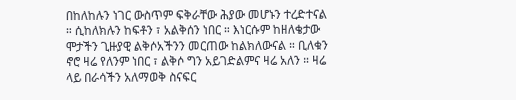በከለከሉን ነገር ውስጥም ፍቅራቸው ሕያው መሆኑን ተረድተናል ። ሲከለክሉን ከፍቶን ፣ አልቅሰን ነበር ። እነርሱም ከዘለቄታው ሞታችን ጊዙያዊ ልቅሶአችንን መርጠው ከልክለውናል ። ቢለቁን ኖሮ ዛሬ የለንም ነበር ፣ ልቅሶ ግን አይገድልምና ዛሬ አለን ። ዛሬ ላይ በራሳችን አለማወቅ ስናፍር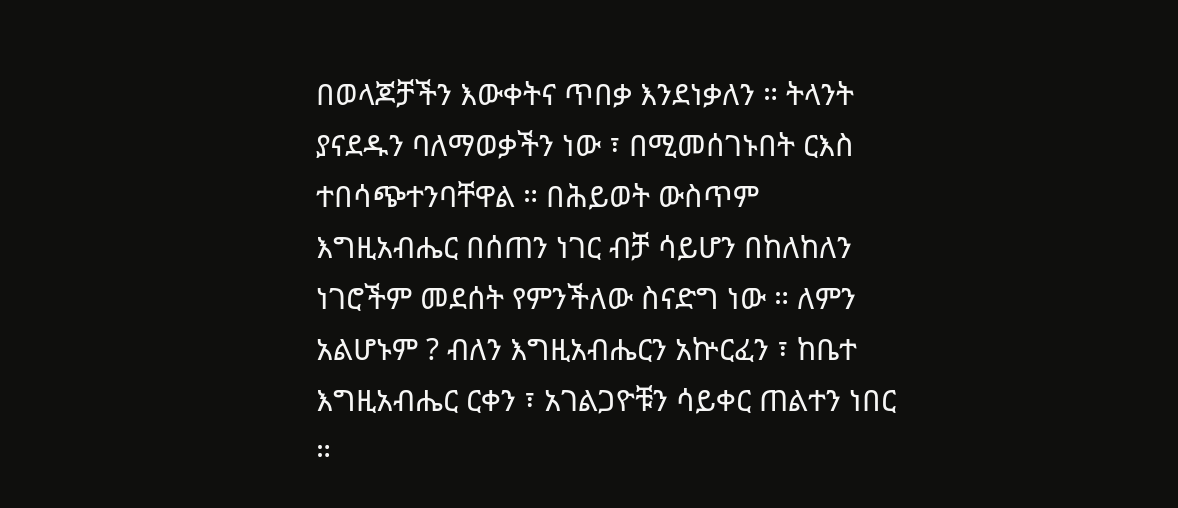በወላጆቻችን እውቀትና ጥበቃ እንደነቃለን ። ትላንት ያናደዱን ባለማወቃችን ነው ፣ በሚመሰገኑበት ርእስ ተበሳጭተንባቸዋል ። በሕይወት ውስጥም እግዚአብሔር በሰጠን ነገር ብቻ ሳይሆን በከለከለን ነገሮችም መደሰት የምንችለው ስናድግ ነው ። ለምን አልሆኑም ? ብለን እግዚአብሔርን አኵርፈን ፣ ከቤተ እግዚአብሔር ርቀን ፣ አገልጋዮቹን ሳይቀር ጠልተን ነበር ።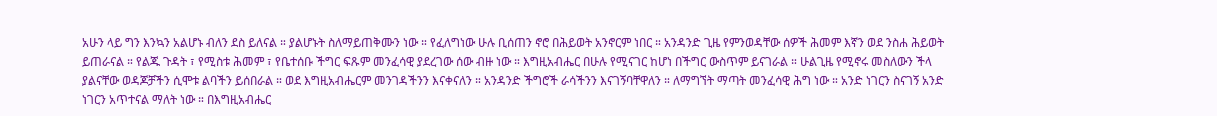አሁን ላይ ግን እንኳን አልሆኑ ብለን ደስ ይለናል ። ያልሆኑት ስለማይጠቅሙን ነው ። የፈለግነው ሁሉ ቢሰጠን ኖሮ በሕይወት አንኖርም ነበር ። አንዳንድ ጊዜ የምንወዳቸው ሰዎች ሕመም እኛን ወደ ንስሐ ሕይወት ይጠራናል ። የልጁ ጉዳት ፣ የሚስቱ ሕመም ፣ የቤተሰቡ ችግር ፍጹም መንፈሳዊ ያደረገው ሰው ብዙ ነው ። እግዚአብሔር በሁሉ የሚናገር ከሆነ በችግር ውስጥም ይናገራል ። ሁልጊዜ የሚኖሩ መስለውን ችላ ያልናቸው ወዳጆቻችን ሲሞቱ ልባችን ይሰበራል ። ወደ እግዚአብሔርም መንገዳችንን እናቀናለን ። አንዳንድ ችግሮች ራሳችንን እናገኝባቸዋለን ። ለማግኘት ማጣት መንፈሳዊ ሕግ ነው ። አንድ ነገርን ስናገኝ አንድ ነገርን አጥተናል ማለት ነው ። በእግዚአብሔር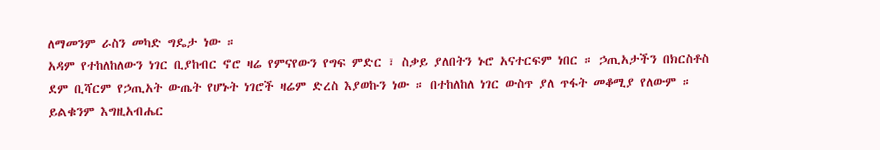ለማመንም ራስን መካድ ግዴታ ነው ።
አዳም የተከለከለውን ነገር ቢያከብር ኖሮ ዛሬ የምናየውን የግፍ ምድር ፣ ስቃይ ያለበትን ኑሮ አናተርፍም ነበር ። ኃጢአታችን በክርስቶስ ደም ቢሻርም የኃጢአት ውጤት የሆኑት ነገሮች ዛሬም ድረስ እያወኩን ነው ። በተከለከለ ነገር ውስጥ ያለ ጥፋት መቆሚያ የለውም ። ይልቁንም እግዚአብሔር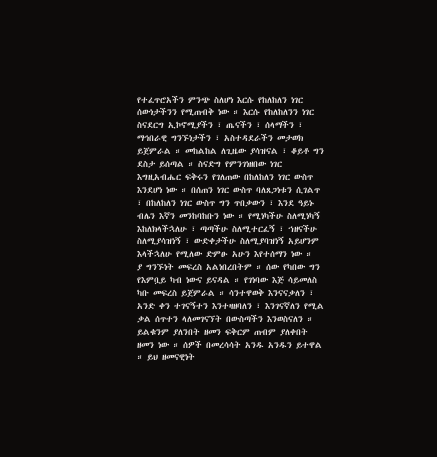የተፈጥሮአችን ምንጭ ስለሆነ እርሱ የከለከለን ነገር ሰውነታችንን የሚጠብቅ ነው ። እርሱ የከለከለንን ነገር ስናደርግ ኢኮኖሚያችን ፣ ጤናችን ፣ ሰላማችን ፣ ማኅበራዊ ግንኙነታችን ፣ አስተዳደራችን መታወክ ይጀምራል ። መከልከል ለጊዜው ያሳዝናል ፣ ቆይቶ ግን ደስታ ይሰጣል ። ስናድግ የምንገነዘበው ነገር እግዚአብሔር ፍቅሩን የገለጠው በከለከለን ነገር ውስጥ እንደሆነ ነው ። በሰጠን ነገር ውስጥ ባለጸጋነቱን ሲገልጥ ፣ በከለከለን ነገር ውስጥ ግን ጥበቃውን ፣ እንደ ዓይኑ ብሌን እኛን መንከባከቡን ነው ። የሚነካችሁ ስለሚነካኝ እከለክላችኋለሁ ፣ ጣጣችሁ ስለሚተርፈኝ ፣ ኀዘናችሁ ስለሚያሳዝነኝ ፣ ውድቀታችሁ ስለሚያባዝነኝ አይሆንም እላችኋለሁ የሚለው ድምፁ አሁን እየተሰማን ነው ።
ያ ግንኙነት መፍረስ አልነበረበትም ። ሰው የካበው ግን የእምቧይ ካብ ነውና ይናዳል ። የገነባው እጅ ሳይመለስ ካቡ መፍረስ ይጀምራል ። ሳንተዋወቅ እንናናቃለን ፣ አንድ ቀን ተገናኝተን እንተዛዘባለን ፣ እንገናኛለን የሚል ቃል ሰጥተን ላለመገናኘት በውስጣችን እንወስናለን ። ይልቁንም ያለንበት ዘመን ፍቅርም ጠብም ያለቀበት ዘመን ነው ። ሰዎች በመረሳሳት አንዱ አንዱን ይተዋል ። ይህ ዘመናዊነት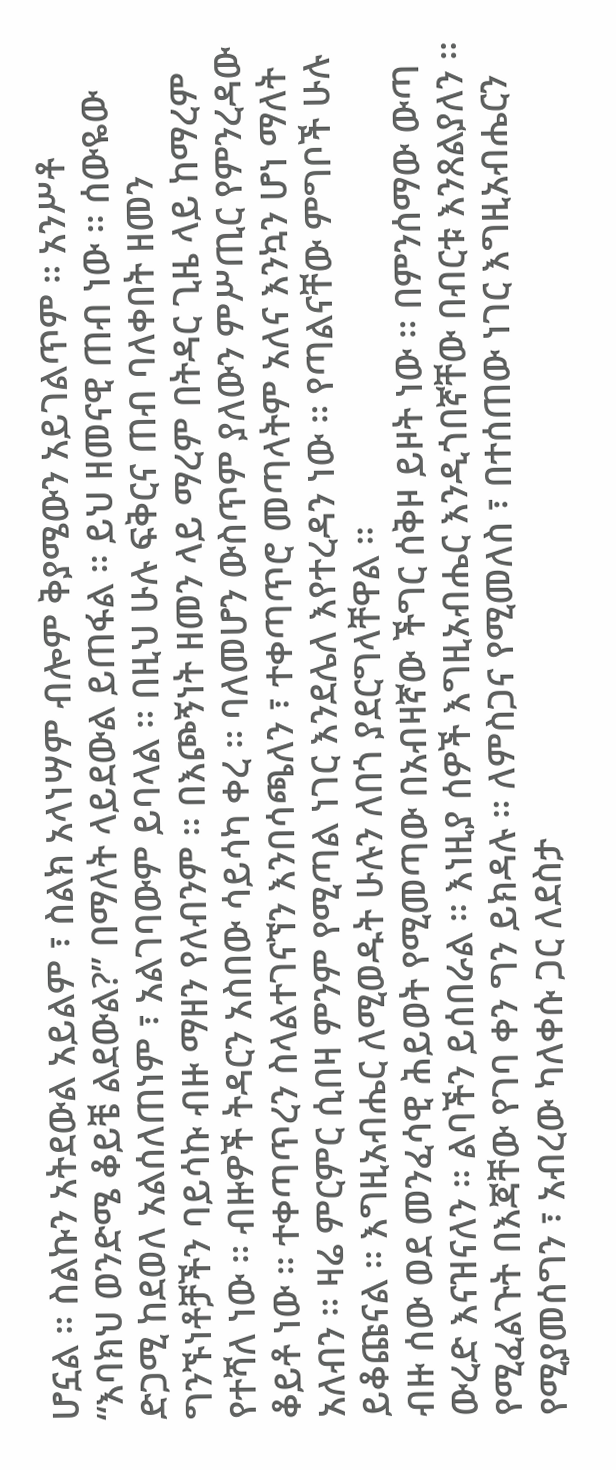ሆኗል ። ስልኩን አትደውል አይልም ፣ ስልክ አላነሣም ብሎም ቅያሜውን አይገልጥም ። አንሥቶ “እባክህ ወንድሜ ቆይቼ ልደውል?” በማለት ላይደውል ይጠፋል ። ይህ ዘመናዊ ጠብ ነው ። ሰውዬው ድጋሚ ከደወለ አልሰለጠነም ፣ አልገባውም ይባላል ። በዚህ ሁሉ ፍቅርና ጠብ ባለቀበት ዘመን ግንኙነቶቻችን ባይሳኩ ብዙ ማዘን የለብንም ። በእጮኝነት ዘመን ላይ ማረም በትዳር ጊዜ ላይ ከማረም የተሻለ ነው ። ብዙዎች ትዳርን አስበው ሳይሳካ ቀረ ። ባለመሆን ውስጥም ያለውን ምሥጢር የምንረዳው ቆይቶ ነው ። ተቀጣጥረን ስላልተገናኘን እንበሳጫለን ፣ ተቀጣጥሮ መጣላትም አለና እንኳን ሆነ ማለት አለብን ። ዛሬ ምርምር ሲበዛ ምንም የሚጣል ነገር እንደሌለ እየተረዳን ነው ። የጣልናቸው ምግቦች ሁሉ ይቆጩናል ። እግዚአብሔር ለሚወዱት ሁሉን ለበጎ ያደርግላቸዋል ።
ብዙ ሰው ወደ መንፈሳዊ ሕይወት የሚመጣው በአብዛኛው ችግር ሰቅዞ ይዞት ነው ። በምንሰማው ውጣ ውረድ እናዝናለን ። ልባችን ይሰበራል ። እነዚያ ሰዎች እግዚአብሔር እንዲጎበኛቸው በብርቱ እንጸልያለን ። የሚፈልጉት በእጃቸው የገባ ቀን ግን ይክዳሉ ። ለምስጋና የሚመለስ ፣ በተሰጠው ነገር እግዚአብሔርን የሚያመሰግን ፣ አብረው ካለቀሱ ጋር ለደስታ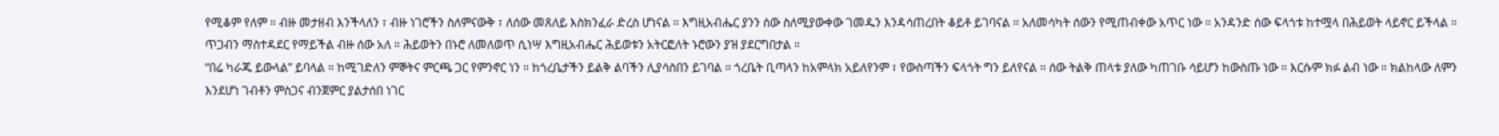የሚቆም የለም ። ብዙ መታዘብ እንችላለን ፣ ብዙ ነገሮችን ስለምናውቅ ፣ ለሰው መጸለይ እስክንፈራ ድረስ ሆነናል ። እግዚአብሔር ያንን ሰው ስለሚያውቀው ገመዱን እንዳሳጠረበት ቆይቶ ይገባናል ። አለመሳካት ሰውን የሚጠብቀው አጥር ነው ። አንዳንድ ሰው ፍላጎቱ ከተሟላ በሕይወት ላይኖር ይችላል ። ጥጋብን ማስተዳደር የማይችል ብዙ ሰው አለ ። ሕይወትን በኑሮ ለመለወጥ ሲነሣ እግዚአብሔር ሕይወቱን አትርፎለት ኑሮውን ያዝ ያደርግበታል ።
“በሬ ካራጁ ይውላል” ይባላል ። ከሚገድለን ምኞትና ምርጫ ጋር የምንኖር ነን ። ከጎረቤታችን ይልቅ ልባችን ሊያሳስበን ይገባል ። ጎረቤት ቢጣላን ከአምላክ አይለየንም ፣ የውስጣችን ፍላጎት ግን ይለየናል ። ሰው ትልቅ ጠላቱ ያለው ካጠገቡ ሳይሆን ከውስጡ ነው ። እርሱም ክፉ ልብ ነው ። ክልከላው ለምን እንደሆነ ገብቶን ምስጋና ብንጀምር ያልታሰበ ነገር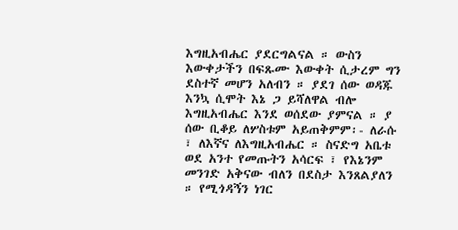እግዚአብሔር ያደርግልናል ። ውስን እውቀታችን በፍጹሙ እውቀት ሲታረም ግን ደስተኛ መሆን አለብን ። ያደገ ሰው ወዳጁ እንኳ ሲሞት እኔ ጋ ይሻለዋል ብሎ እግዚአብሔር እንደ ወሰደው ያምናል ። ያ ሰው ቢቆይ ለሦስቱም አይጠቅምም፡- ለራሱ ፣ ለእኛና ለእግዚአብሔር ። ስናድግ አቤቱ ወደ አንተ የመጡትን አሳርፍ ፣ የእኔንም መንገድ አቅናው ብለን በደስታ እንጸልያለን ። የሚጎዳኝን ነገር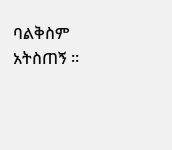ባልቅስም አትስጠኝ ።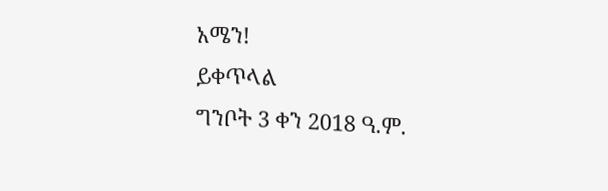አሜን!
ይቀጥላል
ግንቦት 3 ቀን 2018 ዓ.ም.